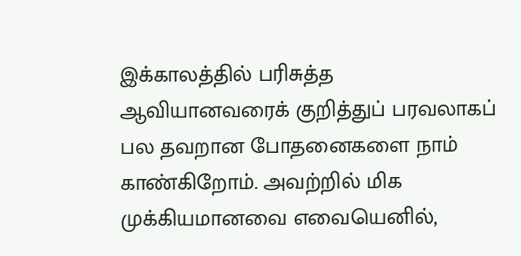இக்காலத்தில் பரிசுத்த ஆவியானவரைக் குறித்துப் பரவலாகப் பல தவறான போதனைகளை நாம் காண்கிறோம். அவற்றில் மிக முக்கியமானவை எவையெனில்,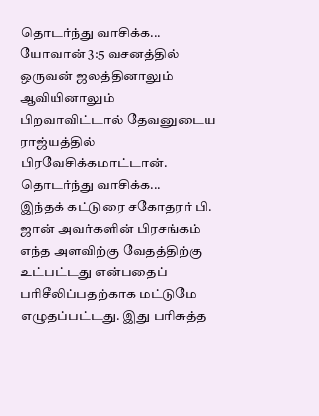தொடர்ந்து வாசிக்க...
யோவான் 3:5 வசனத்தில் ஒருவன் ஜலத்தினாலும் ஆவியினாலும் பிறவாவிட்டால் தேவனுடைய ராஜ்யத்தில் பிரவேசிக்கமாட்டான். தொடர்ந்து வாசிக்க...
இந்தக் கட்டுரை சகோதரர் பி. ஜான் அவர்களின் பிரசங்கம் எந்த அளவிற்கு வேதத்திற்கு உட்பட்டது என்பதைப் பரிசீலிப்பதற்காக மட்டுமே எழுதப்பட்டது. இது பரிசுத்த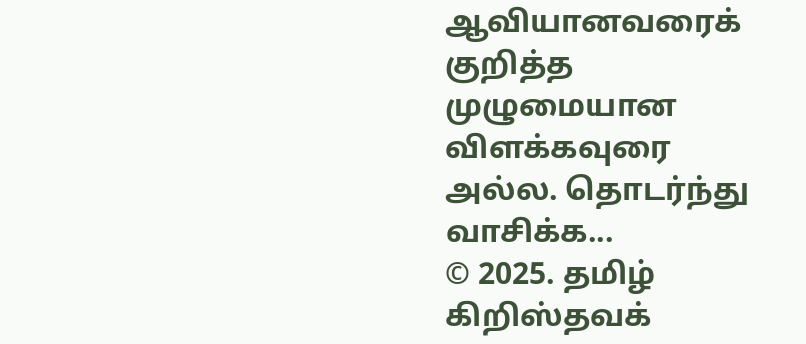ஆவியானவரைக் குறித்த முழுமையான விளக்கவுரை அல்ல. தொடர்ந்து வாசிக்க...
© 2025. தமிழ் கிறிஸ்தவக்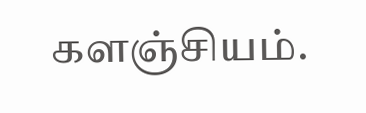களஞ்சியம்.